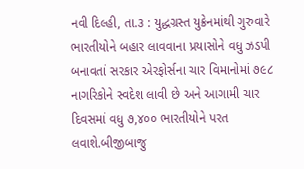નવી દિલ્હી, તા.૩ : યુદ્ધગ્રસ્ત યુક્રેનમાંથી ગુરુવારે ભારતીયોને બહાર લાવવાના પ્રયાસોને વધુ ઝડપી બનાવતાં સરકાર એરફોર્સના ચાર વિમાનોમાં ૭૯૮ નાગરિકોને સ્વદેશ લાવી છે અને આગામી ચાર દિવસમાં વધુ ૭,૪૦૦ ભારતીયોને પરત લવાશે.બીજીબાજુ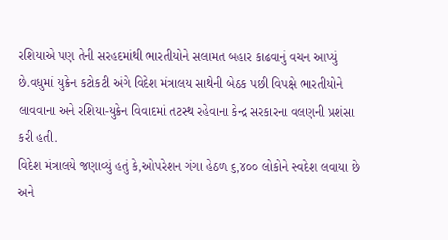રશિયાએ પણ તેની સરહદમાંથી ભારતીયોને સલામત બહાર કાઢવાનું વચન આપ્યું છે.વધુમાં યુક્રેન કટોકટી અંગે વિદેશ મંત્રાલય સાથેની બેઠક પછી વિપક્ષે ભારતીયોને લાવવાના અને રશિયા-યુક્રેન વિવાદમાં તટસ્થ રહેવાના કેન્દ્ર સરકારના વલણની પ્રશંસા કરી હતી.
વિદેશ મંત્રાલયે જણાવ્યું હતું કે,ઓપરેશન ગંગા હેઠળ ૬,૪૦૦ લોકોને સ્વદેશ લવાયા છે અને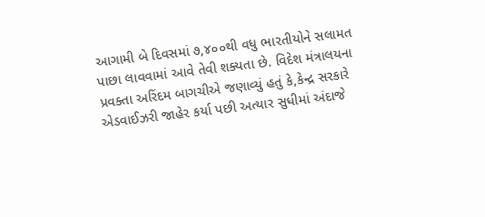આગામી બે દિવસમાં ૭,૪૦૦થી વધુ ભારતીયોને સલામત પાછા લાવવામાં આવે તેવી શક્યતા છે. વિદેશ મંત્રાલયના પ્રવક્તા અરિંદમ બાગચીએ જણાવ્યું હતું કે,કેન્દ્ર સરકારે એડવાઈઝરી જાહેર કર્યા પછી અત્યાર સુધીમાં અંદાજે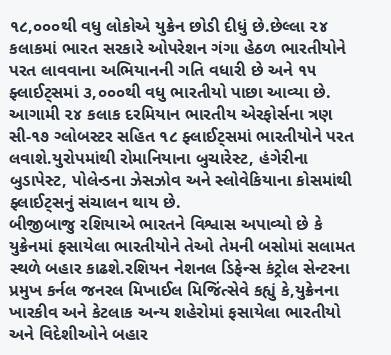૧૮,૦૦૦થી વધુ લોકોએ યુક્રેન છોડી દીધું છે.છેલ્લા ૨૪ કલાકમાં ભારત સરકારે ઓપરેશન ગંગા હેઠળ ભારતીયોને પરત લાવવાના અભિયાનની ગતિ વધારી છે અને ૧૫ ફ્લાઈટ્સમાં ૩,૦૦૦થી વધુ ભારતીયો પાછા આવ્યા છે.
આગામી ૨૪ કલાક દરમિયાન ભારતીય એરફોર્સના ત્રણ સી-૧૭ ગ્લોબસ્ટર સહિત ૧૮ ફ્લાઈટ્સમાં ભારતીયોને પરત લવાશે.યુરોપમાંથી રોમાનિયાના બુચારેસ્ટ, હંગેરીના બુડાપેસ્ટ, પોલેન્ડના ઝેસઝોવ અને સ્લોવેકિયાના કોસમાંથી ફ્લાઈટ્સનું સંચાલન થાય છે.
બીજીબાજુ રશિયાએ ભારતને વિશ્વાસ અપાવ્યો છે કે યુક્રેનમાં ફસાયેલા ભારતીયોને તેઓ તેમની બસોમાં સલામત સ્થળે બહાર કાઢશે.રશિયન નેશનલ ડિફેન્સ કંટ્રોલ સેન્ટરના પ્રમુખ કર્નલ જનરલ મિખાઈલ મિજિંત્સેવે કહ્યું કે,યુક્રેનના ખારકીવ અને કેટલાક અન્ય શહેરોમાં ફસાયેલા ભારતીયો અને વિદેશીઓને બહાર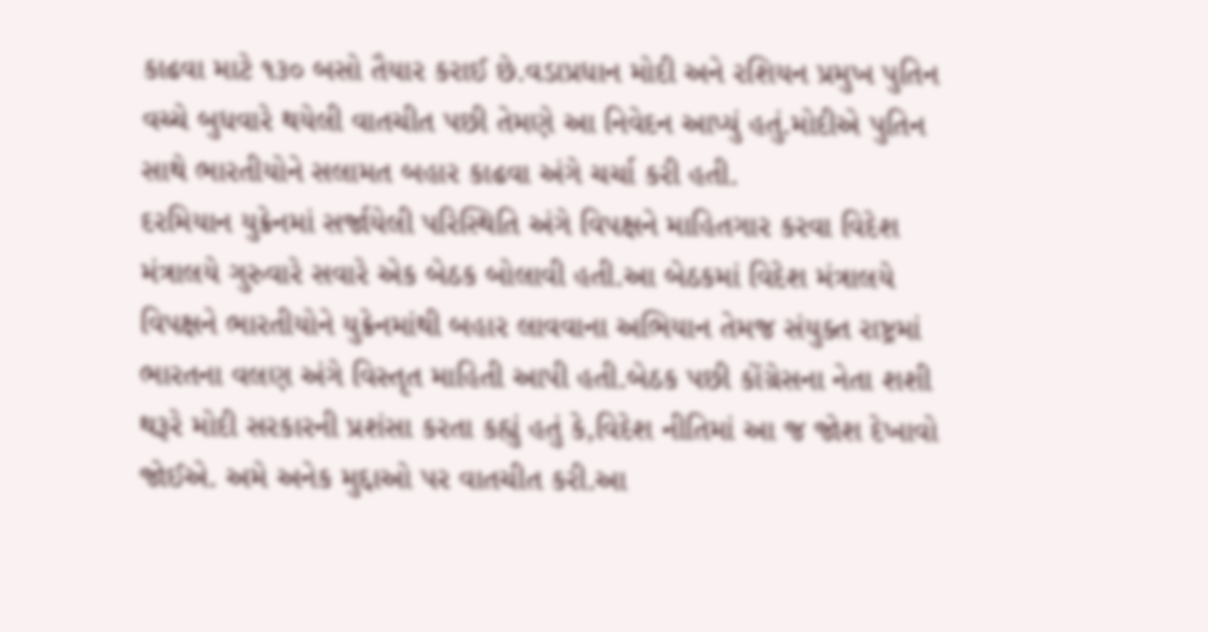કાઢવા માટે ૧૩૦ બસો તૈયાર કરાઈ છે.વડાપ્રધાન મોદી અને રશિયન પ્રમુખ પુતિન વચ્ચે બુધવારે થયેલી વાતચીત પછી તેમણે આ નિવેદન આપ્યું હતું.મોદીએ પુતિન સાથે ભારતીયોને સલામત બહાર કાઢવા અંગે ચર્ચા કરી હતી.
દરમિયાન યુક્રેનમાં સર્જાયેલી પરિસ્થિતિ અંગે વિપક્ષને માહિતગાર કરવા વિદેશ મંત્રાલયે ગુરુવારે સવારે એક બેઠક બોલાવી હતી.આ બેઠકમાં વિદેશ મંત્રાલયે વિપક્ષને ભારતીયોને યુક્રેનમાંથી બહાર લાવવાના અભિયાન તેમજ સંયુક્ત રાષ્ટ્રમાં ભારતના વલણ અંગે વિસ્તૃત માહિતી આપી હતી.બેઠક પછી કોંગ્રેસના નેતા શશી થરૂરે મોદી સરકારની પ્રશંસા કરતા કહ્યું હતું કે,વિદેશ નીતિમાં આ જ જોશ દેખાવો જોઈએ. અમે અનેક મુદ્દાઓ પર વાતચીત કરી.આ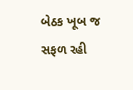બેઠક ખૂબ જ સફળ રહી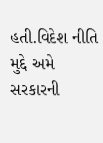હતી.વિદેશ નીતિ મુદ્દે અમે સરકારની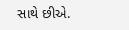સાથે છીએ.